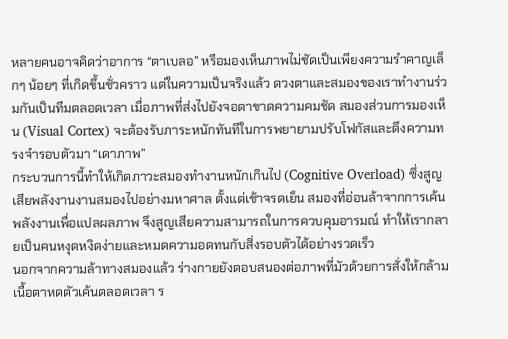หลายคนอาจคิดว่าอาการ “ตาเบลอ” หรือมองเห็นภาพไม่ชัดเป็นเพียงความรำคาญเล็กๆ น้อยๆ ที่เกิดขึ้นชั่วคราว แต่ในความเป็นจริงแล้ว ดวงตาและสมองของเราทำงานร่วมกันเป็นทีมตลอดเวลา เมื่อภาพที่ส่งไปยังจอตาขาดความคมชัด สมองส่วนการมองเห็น (Visual Cortex) จะต้องรับภาระหนักทันทีในการพยายามปรับโฟกัสและดึงความทรงจำรอบตัวมา “เดาภาพ”
กระบวนการนี้ทำให้เกิดภาวะสมองทำงานหนักเกินไป (Cognitive Overload) ซึ่งสูญเสียพลังงานงานสมองไปอย่างมหาศาล ตั้งแต่เช้าจรดเย็น สมองที่อ่อนล้าจากการเค้นพลังงานเพื่อแปลผลภาพ จึงสูญเสียความสามารถในการควบคุมอารมณ์ ทำให้เรากลายเป็นคนหงุดหงิดง่ายและหมดความอดทนกับสิ่งรอบตัวได้อย่างรวดเร็ว
นอกจากความล้าทางสมองแล้ว ร่างกายยังตอบสนองต่อภาพที่มัวด้วยการสั่งให้กล้ามเนื้อตาหดตัวเค้นตลอดเวลา ร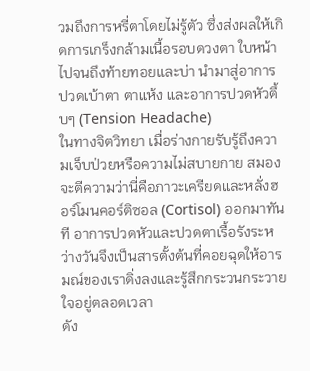วมถึงการหรี่ตาโดยไม่รู้ตัว ซึ่งส่งผลให้เกิดการเกร็งกล้ามเนื้อรอบดวงตา ใบหน้า ไปจนถึงท้ายทอยและบ่า นำมาสู่อาการปวดเบ้าตา ตาแห้ง และอาการปวดหัวตึ้บๆ (Tension Headache)
ในทางจิตวิทยา เมื่อร่างกายรับรู้ถึงความเจ็บป่วยหรือความไม่สบายกาย สมองจะตีความว่านี่คือภาวะเครียดและหลั่งฮอร์โมนคอร์ติซอล (Cortisol) ออกมาทันที อาการปวดหัวและปวดตาเรื้อรังระหว่างวันจึงเป็นสารตั้งต้นที่คอยฉุดให้อารมณ์ของเราดิ่งลงและรู้สึกกระวนกระวายใจอยู่ตลอดเวลา
ดัง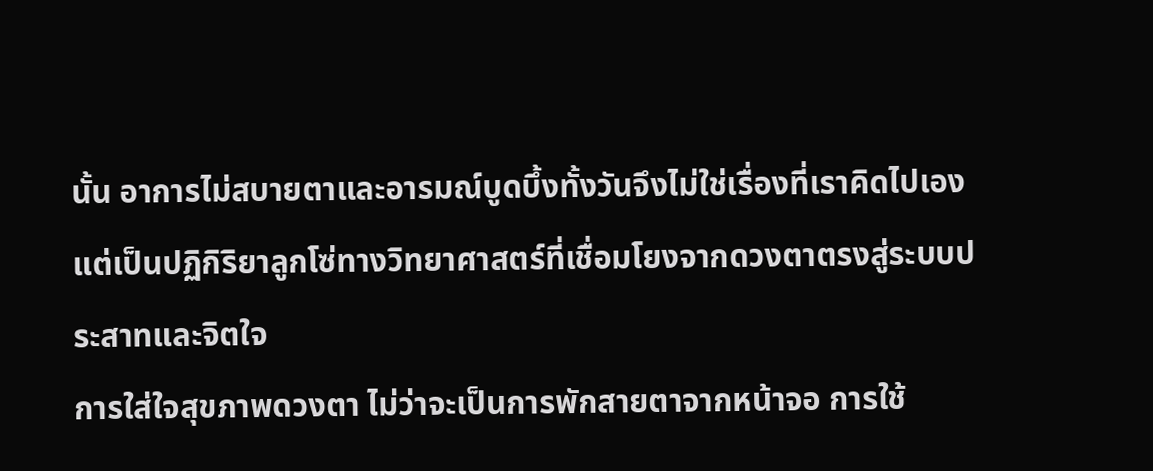นั้น อาการไม่สบายตาและอารมณ์บูดบึ้งทั้งวันจึงไม่ใช่เรื่องที่เราคิดไปเอง แต่เป็นปฏิกิริยาลูกโซ่ทางวิทยาศาสตร์ที่เชื่อมโยงจากดวงตาตรงสู่ระบบประสาทและจิตใจ
การใส่ใจสุขภาพดวงตา ไม่ว่าจะเป็นการพักสายตาจากหน้าจอ การใช้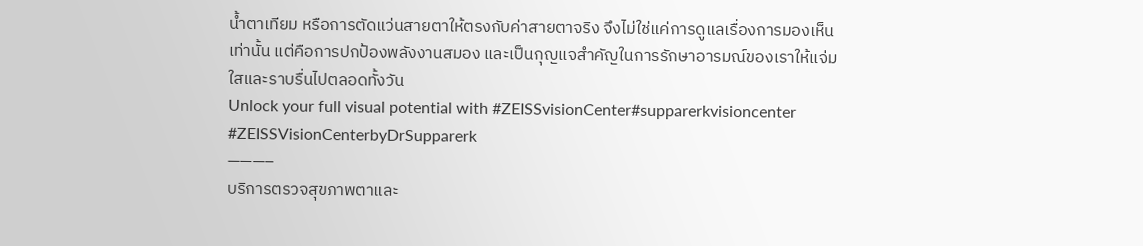น้ำตาเทียม หรือการตัดแว่นสายตาให้ตรงกับค่าสายตาจริง จึงไม่ใช่แค่การดูแลเรื่องการมองเห็นเท่านั้น แต่คือการปกป้องพลังงานสมอง และเป็นกุญแจสำคัญในการรักษาอารมณ์ของเราให้แจ่มใสและราบรื่นไปตลอดทั้งวัน
Unlock your full visual potential with #ZEISSvisionCenter#supparerkvisioncenter
#ZEISSVisionCenterbyDrSupparerk
———–
บริการตรวจสุขภาพตาและ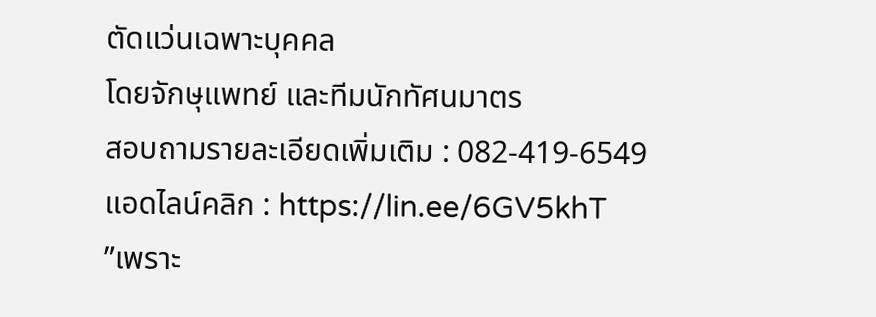ตัดแว่นเฉพาะบุคคล
โดยจักษุแพทย์ และทีมนักทัศนมาตร
สอบถามรายละเอียดเพิ่มเติม : 082-419-6549
แอดไลน์คลิก : https://lin.ee/6GV5khT
”เพราะ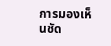การมองเห็นชัด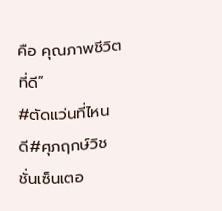คือ คุณภาพชีวิตที่ดี”
#ตัดแว่นที่ไหนดี#ศุภฤกษ์วิชชั่นเซ็นเตอ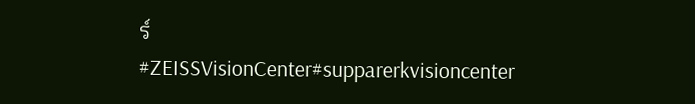ร์
#ZEISSVisionCenter#supparerkvisioncenter